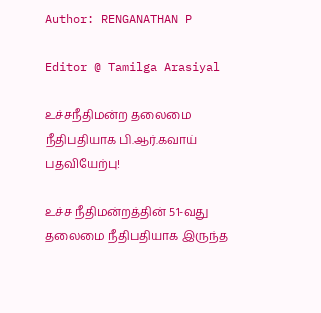Author: RENGANATHAN P

Editor @ Tamilga Arasiyal

உச்சநீதிமன்ற தலைமை நீதிபதியாக பி.ஆர்.கவாய் பதவியேற்பு!

உச்ச நீதிமன்றத்தின் 51-வது தலைமை நீதிபதியாக இருந்த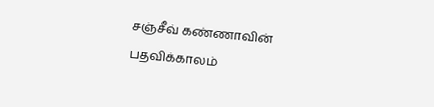சஞ்சீவ் கண்ணாவின் பதவிக்காலம்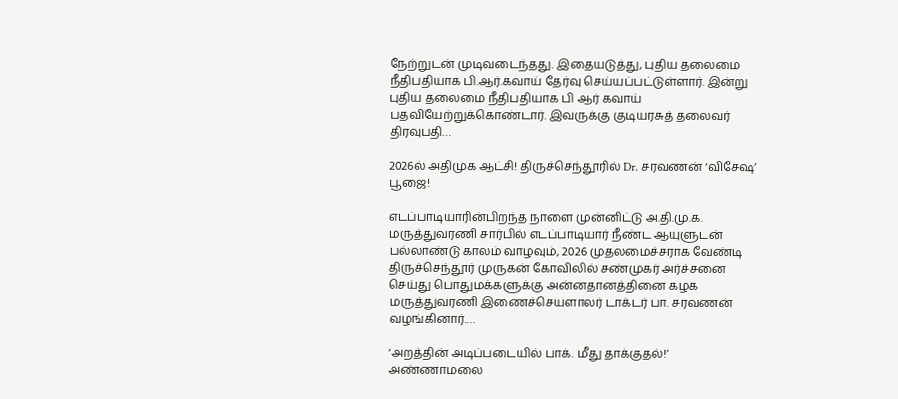நேற்றுடன் முடிவடைந்தது. இதையடுத்து, புதிய தலைமை நீதிபதியாக பி.ஆர்.கவாய் தேர்வு செய்யப்பட்டுள்ளார். இன்று புதிய தலைமை நீதிபதியாக பி ஆர் கவாய் பதவியேற்றுக்கொண்டார். இவருக்கு குடியரசுத் தலைவர் திரவுபதி…

2026ல் அதிமுக ஆட்சி! திருச்செந்தூரில் Dr. சரவணன் ‘விசேஷ’ பூஜை!

எடப்பாடியாரின்பிறந்த நாளை முன்னிட்டு அ.தி.மு.க. மருத்துவரணி சார்பில் எடப்பாடியார் நீண்ட ஆயுளுடன் பல்லாண்டு காலம் வாழவும், 2026 முதலமைச்சராக வேண்டி திருச்செந்தூர் முருகன் கோவிலில் சண்முகர் அர்ச்சனை செய்து பொதுமக்களுக்கு அன்னதானத்தினை கழக மருத்துவரணி இணைச்செயளாலர் டாக்டர் பா. சரவணன் வழங்கினார்.…

‘அறத்தின் அடிப்படையில் பாக். மீது தாக்குதல்!’ அண்ணாமலை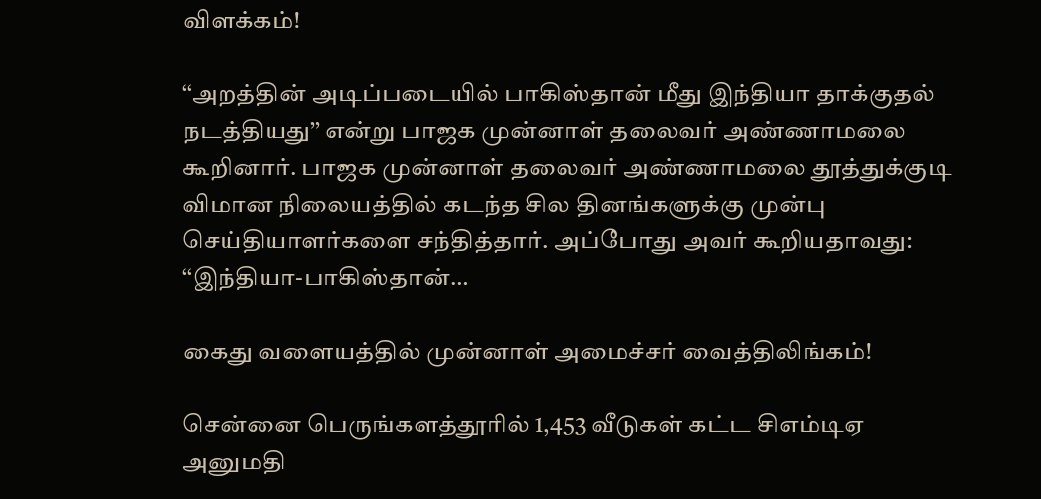விளக்கம்!

‘‘அறத்தின் அடிப்படையில் பாகிஸ்தான் மீது இந்தியா தாக்குதல் நடத்தியது’’ என்று பாஜக முன்னாள் தலைவர் அண்ணாமலை கூறினார். பாஜக முன்னாள் தலைவர் அண்ணாமலை தூத்துக்குடி விமான நிலையத்தில் கடந்த சில தினங்களுக்கு முன்பு செய்தியாளர்களை சந்தித்தார். அப்போது அவர் கூறியதாவது: ‘‘இந்தியா-பாகிஸ்தான்…

கைது வளையத்தில் முன்னாள் அமைச்சர் வைத்திலிங்கம்!

சென்னை பெருங்களத்தூரில் 1,453 வீடுகள் கட்ட சிஎம்டிஏ அனுமதி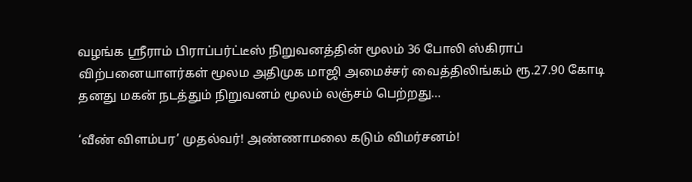வழங்க ஸ்ரீராம் பிராப்பர்ட்டீஸ் நிறுவனத்தின் மூலம் 36 போலி ஸ்கிராப் விற்பனையாளர்கள் மூலம அதிமுக மாஜி அமைச்சர் வைத்திலிங்கம் ரூ.27.90 கோடி தனது மகன் நடத்தும் நிறுவனம் மூலம் லஞ்சம் பெற்றது…

‘வீண் விளம்பர’ முதல்வர்! அண்ணாமலை கடும் விமர்சனம்!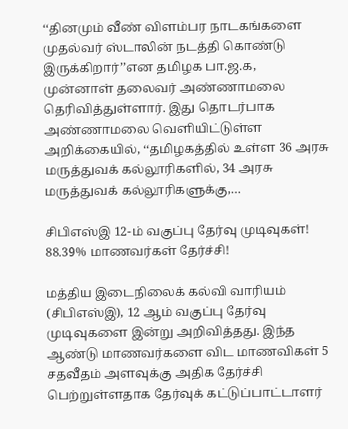‘‘தினமும் வீண் விளம்பர நாடகங்களை முதல்வர் ஸ்டாலின் நடத்தி கொண்டு இருக்கிறார்’’என தமிழக பா.ஜ.க, முன்னாள் தலைவர் அண்ணாமலை தெரிவித்துள்ளார். இது தொடர்பாக அண்ணாமலை வெளியிட்டுள்ள அறிக்கையில், ‘‘தமிழகத்தில் உள்ள 36 அரசு மருத்துவக் கல்லூரிகளில், 34 அரசு மருத்துவக் கல்லூரிகளுக்கு,…

சிபிஎஸ்இ 12-ம் வகுப்பு தேர்வு முடிவுகள்! 88.39% மாணவர்கள் தேர்ச்சி!

மத்திய இடைநிலைக் கல்வி வாரியம் (சிபிஎஸ்இ), 12 ஆம் வகுப்பு தேர்வு முடிவுகளை இன்று அறிவித்தது. இந்த ஆண்டு மாணவர்களை விட மாணவிகள் 5 சதவீதம் அளவுக்கு அதிக தேர்ச்சி பெற்றுள்ளதாக தேர்வுக் கட்டுப்பாட்டாளர்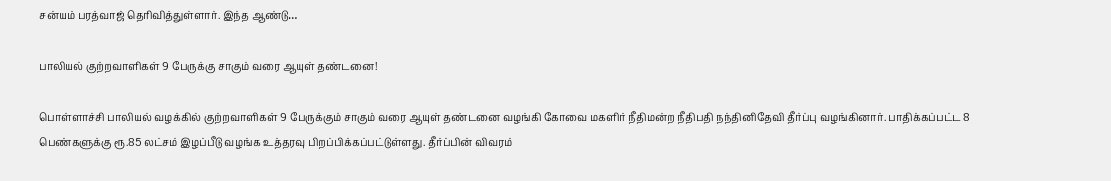சன்யம் பரத்வாஜ் தெரிவித்துள்ளார். இந்த ஆண்டு…

பாலியல் குற்றவாளிகள் 9 பேருக்கு சாகும் வரை ஆயுள் தண்டனை!

பொள்ளாச்சி பாலியல் வழக்கில் குற்றவாளிகள் 9 பேருக்கும் சாகும் வரை ஆயுள் தண்டனை வழங்கி கோவை மகளிர் நீதிமன்ற நீதிபதி நந்தினிதேவி தீர்ப்பு வழங்கினார். பாதிக்கப்பட்ட 8 பெண்களுக்கு ரூ.85 லட்சம் இழப்பீடு வழங்க உத்தரவு பிறப்பிக்கப்பட்டுள்ளது. தீர்ப்பின் விவரம்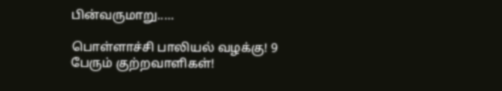பின்வருமாறு..…

பொள்ளாச்சி பாலியல் வழக்கு! 9 பேரும் குற்றவாளிகள்!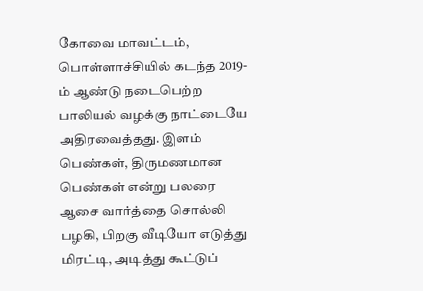கோவை மாவட்டம், பொள்ளாச்சியில் கடந்த 2019-ம் ஆண்டு நடைபெற்ற பாலியல் வழக்கு நாட்டையே அதிரவைத்தது. இளம் பெண்கள், திருமணமான பெண்கள் என்று பலரை ஆசை வார்த்தை சொல்லி பழகி, பிறகு வீடியோ எடுத்து மிரட்டி, அடித்து கூட்டுப்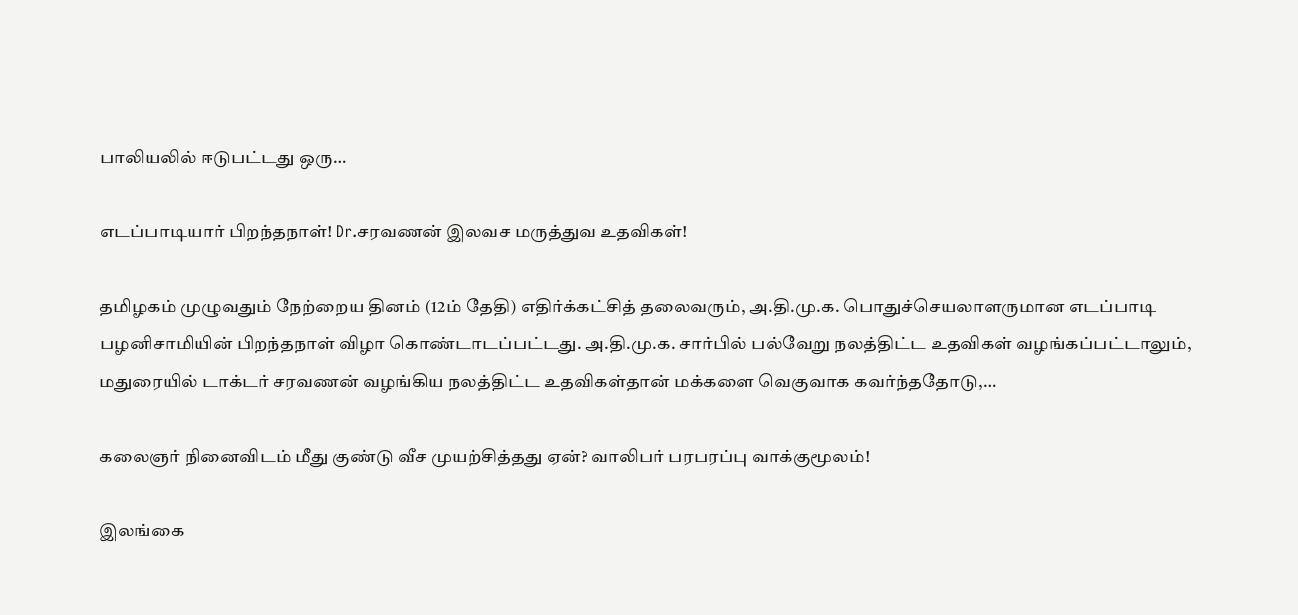பாலியலில் ஈடுபட்டது ஒரு…

எடப்பாடியார் பிறந்தநாள்! Dr.சரவணன் இலவச மருத்துவ உதவிகள்!

தமிழகம் முழுவதும் நேற்றைய தினம் (12ம் தேதி) எதிர்க்கட்சித் தலைவரும், அ.தி.மு.க. பொதுச்செயலாளருமான எடப்பாடி பழனிசாமியின் பிறந்தநாள் விழா கொண்டாடப்பட்டது. அ.தி.மு.க. சார்பில் பல்வேறு நலத்திட்ட உதவிகள் வழங்கப்பட்டாலும், மதுரையில் டாக்டர் சரவணன் வழங்கிய நலத்திட்ட உதவிகள்தான் மக்களை வெகுவாக கவர்ந்ததோடு,…

கலைஞர் நினைவிடம் மீது குண்டு வீச முயற்சித்தது ஏன்? வாலிபர் பரபரப்பு வாக்குமூலம்!

இலங்கை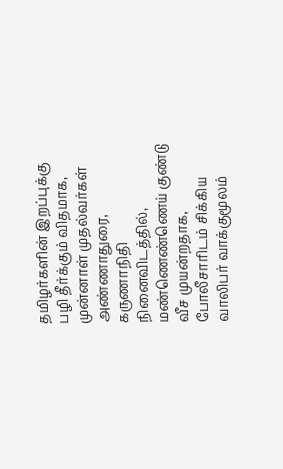தமிழர்களின் இறப்புக்கு பழி தீர்க்கும் விதமாக, முன்னாள் முதல்வர்கள் அண்ணாதுரை, கருணாநிதி நினைவிடத்தில், மண்ணெண்ணெய் குண்டு வீச முயன்றதாக, போலீசாரிடம் சிக்கிய வாலிபர் வாக்குமூலம்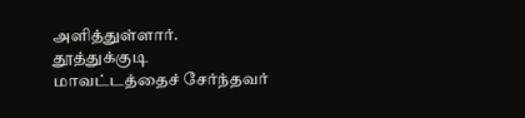அளித்துள்ளார். தூத்துக்குடி மாவட்டத்தைச் சேர்ந்தவர்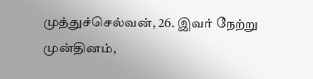முத்துச்செல்வன், 26. இவர் நேற்று முன்தினம்,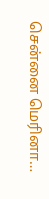சென்னை மெரினா…